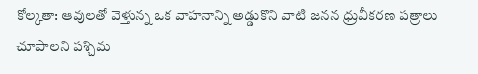కోల్కతా: ఆవులతో వెళ్తున్న ఒక వాహనాన్ని అడ్డుకొని వాటి జనన ధ్రువీకరణ పత్రాలు చూపాలని పశ్చిమ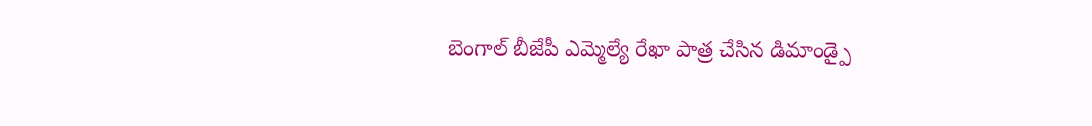బెంగాల్ బీజేపీ ఎమ్మెల్యే రేఖా పాత్ర చేసిన డిమాండ్పై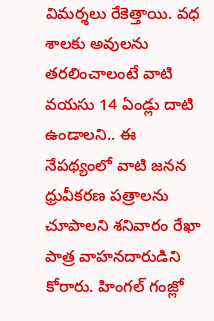విమర్శలు రేకెత్తాయి. వధ శాలకు అవులను తరలించాలంటే వాటి వయసు 14 ఏండ్లు దాటి ఉండాలని.. ఈ నేపథ్యంలో వాటి జనన ధ్రువీకరణ పత్రాలను చూపాలని శనివారం రేఖా పాత్ర వాహనదారుడిని కోరారు. హింగల్ గంజ్లో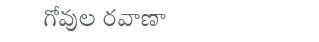గోవుల రవాణా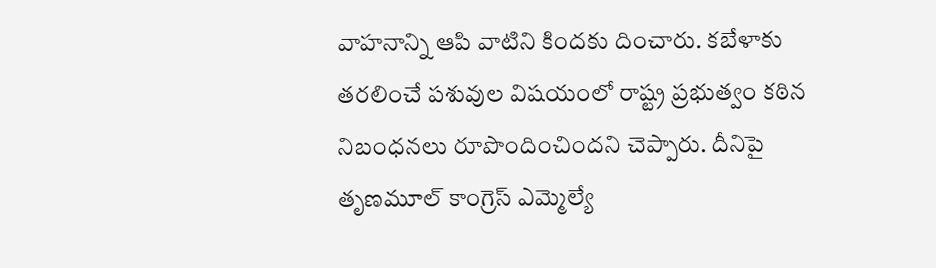వాహనాన్ని ఆపి వాటిని కిందకు దించారు. కబేళాకు తరలించే పశువుల విషయంలో రాష్ట్ర ప్రభుత్వం కఠిన నిబంధనలు రూపొందించిందని చెప్పారు. దీనిపై తృణమూల్ కాంగ్రెస్ ఎమ్మెల్యే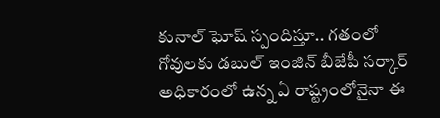కునాల్ ఘోష్ స్పందిస్తూ.. గతంలో గోవులకు డబుల్ ఇంజిన్ బీజేపీ సర్కార్ అధికారంలో ఉన్న ఏ రాష్ట్రంలోనైనా ఈ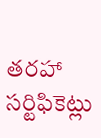తరహా సర్టిఫికెట్లు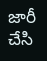జారీ చేసి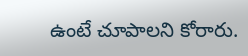ఉంటే చూపాలని కోరారు.